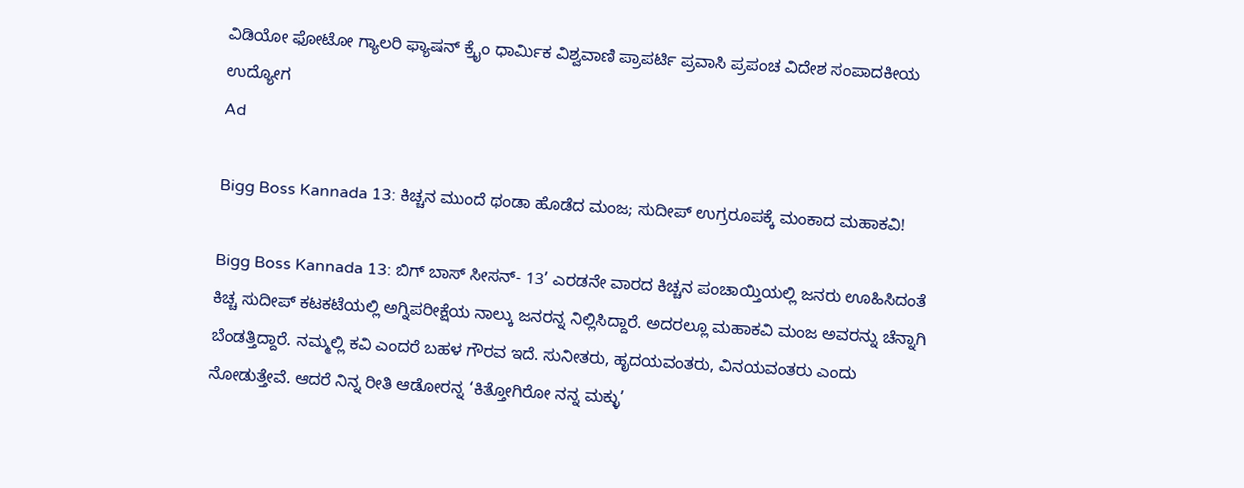ವಿಡಿಯೋ ಫೋಟೋ ಗ್ಯಾಲರಿ ಫ್ಯಾಷನ್ ಕ್ರೈಂ ಧಾರ್ಮಿಕ ವಿಶ್ವವಾಣಿ ಪ್ರಾಪರ್ಟಿ ಪ್ರವಾಸಿ ಪ್ರಪಂಚ ವಿದೇಶ ಸಂಪಾದಕೀಯ ಉದ್ಯೋಗ
Ad

Bigg Boss Kannada 13: ಕಿಚ್ಚನ ಮುಂದೆ ಥಂಡಾ ಹೊಡೆದ ಮಂಜ; ಸುದೀಪ್ ಉಗ್ರರೂಪಕ್ಕೆ ಮಂಕಾದ ಮಹಾಕವಿ!

Bigg Boss Kannada 13: ಬಿಗ್‌ ಬಾಸ್‌ ಸೀಸನ್‌- 13’ ಎರಡನೇ ವಾರದ ಕಿಚ್ಚನ ಪಂಚಾಯ್ತಿಯಲ್ಲಿ ಜನರು ಊಹಿಸಿದಂತೆ ಕಿಚ್ಚ ಸುದೀಪ್‌ ಕಟಕಟೆಯಲ್ಲಿ ಅಗ್ನಿಪರೀಕ್ಷೆಯ ನಾಲ್ಕು ಜನರನ್ನ ನಿಲ್ಲಿಸಿದ್ದಾರೆ. ಅದರಲ್ಲೂ ಮಹಾಕವಿ ಮಂಜ ಅವರನ್ನು ಚೆನ್ನಾಗಿ ಬೆಂಡತ್ತಿದ್ದಾರೆ. ನಮ್ಮಲ್ಲಿ ಕವಿ ಎಂದರೆ ಬಹಳ ಗೌರವ ಇದೆ. ಸುನೀತರು, ಹೃದಯವಂತರು, ವಿನಯವಂತರು ಎಂದು ನೋಡುತ್ತೇವೆ. ಆದರೆ ನಿನ್ನ ರೀತಿ ಆಡೋರನ್ನ ‘ಕಿತ್ತೋಗಿರೋ ನನ್ನ ಮಕ್ಳು’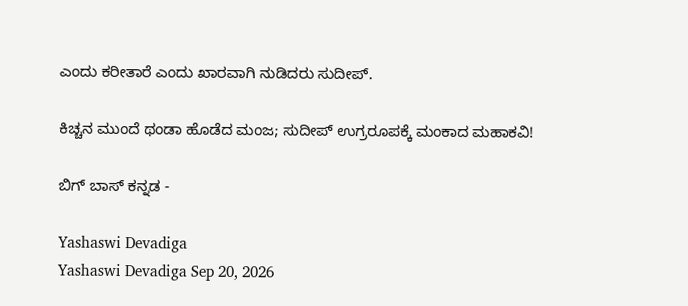ಎಂದು ಕರೀತಾರೆ ಎಂದು ಖಾರವಾಗಿ ನುಡಿದರು ಸುದೀಪ್.

ಕಿಚ್ಚನ ಮುಂದೆ ಥಂಡಾ ಹೊಡೆದ ಮಂಜ; ಸುದೀಪ್ ಉಗ್ರರೂಪಕ್ಕೆ ಮಂಕಾದ ಮಹಾಕವಿ!

ಬಿಗ್‌ ಬಾಸ್‌ ಕನ್ನಡ -

Yashaswi Devadiga
Yashaswi Devadiga Sep 20, 2026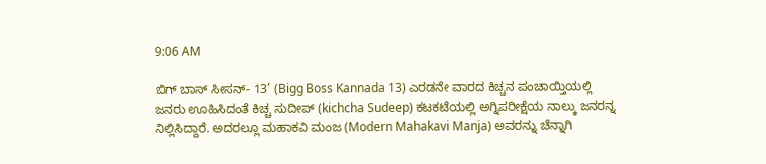9:06 AM

ಬಿಗ್‌ ಬಾಸ್‌ ಸೀಸನ್‌- 13’ (Bigg Boss Kannada 13) ಎರಡನೇ ವಾರದ ಕಿಚ್ಚನ ಪಂಚಾಯ್ತಿಯಲ್ಲಿ ಜನರು ಊಹಿಸಿದಂತೆ ಕಿಚ್ಚ ಸುದೀಪ್‌ (kichcha Sudeep) ಕಟಕಟೆಯಲ್ಲಿ ಅಗ್ನಿಪರೀಕ್ಷೆಯ ನಾಲ್ಕು ಜನರನ್ನ ನಿಲ್ಲಿಸಿದ್ದಾರೆ. ಅದರಲ್ಲೂ ಮಹಾಕವಿ ಮಂಜ (Modern Mahakavi Manja) ಅವರನ್ನು ಚೆನ್ನಾಗಿ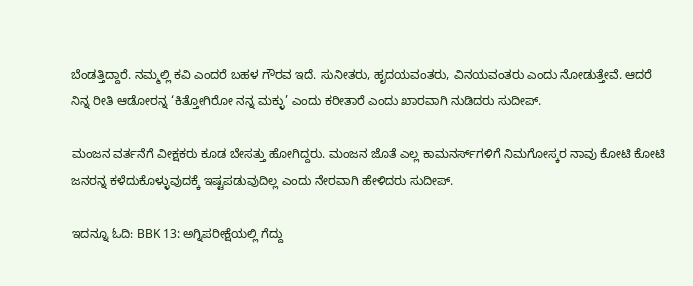ಬೆಂಡತ್ತಿದ್ದಾರೆ. ನಮ್ಮಲ್ಲಿ ಕವಿ ಎಂದರೆ ಬಹಳ ಗೌರವ ಇದೆ. ಸುನೀತರು, ಹೃದಯವಂತರು, ವಿನಯವಂತರು ಎಂದು ನೋಡುತ್ತೇವೆ. ಆದರೆ ನಿನ್ನ ರೀತಿ ಆಡೋರನ್ನ ‘ಕಿತ್ತೋಗಿರೋ ನನ್ನ ಮಕ್ಳು’ ಎಂದು ಕರೀತಾರೆ ಎಂದು ಖಾರವಾಗಿ ನುಡಿದರು ಸುದೀಪ್.

ಮಂಜನ ವರ್ತನೆಗೆ ವೀಕ್ಷಕರು ಕೂಡ ಬೇಸತ್ತು ಹೋಗಿದ್ದರು. ಮಂಜನ ಜೊತೆ ಎಲ್ಲ ಕಾಮನರ್ಸ್‌ಗಳಿಗೆ ನಿಮಗೋಸ್ಕರ ನಾವು ಕೋಟಿ ಕೋಟಿ ಜನರನ್ನ ಕಳೆದುಕೊಳ್ಳುವುದಕ್ಕೆ ಇಷ್ಟಪಡುವುದಿಲ್ಲ ಎಂದು ನೇರವಾಗಿ ಹೇಳಿದರು ಸುದೀಪ್‌.

ಇದನ್ನೂ ಓದಿ: BBK 13: ಅಗ್ನಿಪರೀಕ್ಷೆಯಲ್ಲಿ ಗೆದ್ದು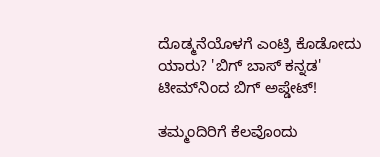ದೊಡ್ಮನೆಯೊಳಗೆ ಎಂಟ್ರಿ ಕೊಡೋದು ಯಾರು? 'ಬಿಗ್‌ ಬಾಸ್‌ ಕನ್ನಡ‌' ಟೀಮ್‌ನಿಂದ ಬಿಗ್‌ ಅಪ್ಡೇಟ್‌!

ತಮ್ಮಂದಿರಿಗೆ ಕೆಲವೊಂದು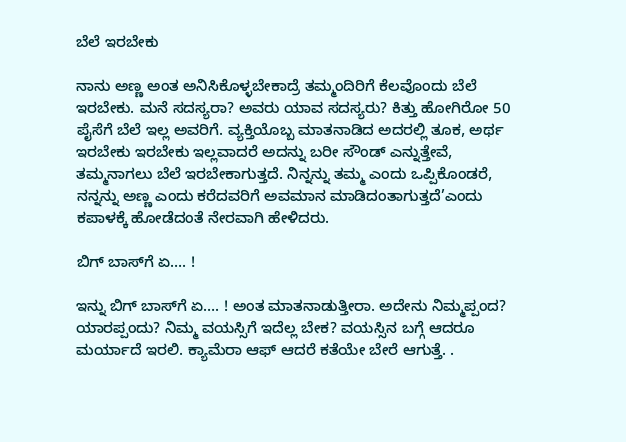ಬೆಲೆ ಇರಬೇಕು

ನಾನು ಅಣ್ಣ ಅಂತ ಅನಿಸಿಕೊಳ್ಳಬೇಕಾದ್ರೆ ತಮ್ಮಂದಿರಿಗೆ ಕೆಲವೊಂದು ಬೆಲೆ ಇರಬೇಕು. ಮನೆ ಸದಸ್ಯರಾ? ಅವರು ಯಾವ ಸದಸ್ಯರು? ಕಿತ್ತು ಹೋಗಿರೋ 50 ಪೈಸೆಗೆ ಬೆಲೆ ಇಲ್ಲ ಅವರಿಗೆ. ವ್ಯಕ್ತಿಯೊಬ್ಬ ಮಾತನಾಡಿದ ಅದರಲ್ಲಿ ತೂಕ, ಅರ್ಥ ಇರಬೇಕು ಇರಬೇಕು ಇಲ್ಲವಾದರೆ ಅದನ್ನು ಬರೀ ಸೌಂಡ್ ಎನ್ನುತ್ತೇವೆ, ತಮ್ಮನಾಗಲು ಬೆಲೆ ಇರಬೇಕಾಗುತ್ತದೆ. ನಿನ್ನನ್ನು ತಮ್ಮ ಎಂದು ಒಪ್ಪಿಕೊಂಡರೆ, ನನ್ನನ್ನು ಅಣ್ಣ ಎಂದು ಕರೆದವರಿಗೆ ಅವಮಾನ ಮಾಡಿದಂತಾಗುತ್ತದೆ’ಎಂದು ಕಪಾಳಕ್ಕೆ ಹೋಡೆದಂತೆ ನೇರವಾಗಿ ಹೇಳಿದರು.

ಬಿಗ್‌ ಬಾಸ್‌ಗೆ ಏ…. !

ಇನ್ನು ಬಿಗ್‌ ಬಾಸ್‌ಗೆ ಏ…. ! ಅಂತ ಮಾತನಾಡುತ್ತೀರಾ. ಅದೇನು ನಿಮ್ಮಪ್ಪಂದ? ಯಾರಪ್ಪಂದು? ನಿಮ್ಮ ವಯಸ್ಸಿಗೆ ಇದೆಲ್ಲ ಬೇಕ? ವಯಸ್ಸಿನ ಬಗ್ಗೆ ಆದರೂ ಮರ್ಯಾದೆ ಇರಲಿ. ಕ್ಯಾಮೆರಾ ಆಫ್ ಆದರೆ ಕತೆಯೇ ಬೇರೆ ಆಗುತ್ತೆ. .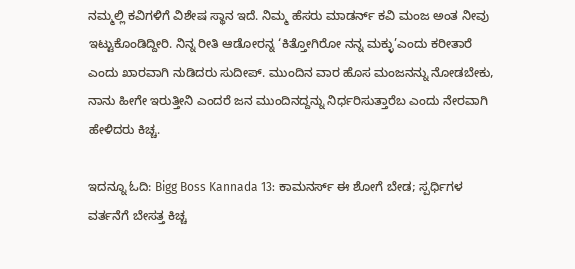ನಮ್ಮಲ್ಲಿ ಕವಿಗಳಿಗೆ ವಿಶೇಷ ಸ್ಥಾನ ಇದೆ. ನಿಮ್ಮ ಹೆಸರು ಮಾಡರ್ನ್‌ ಕವಿ ಮಂಜ ಅಂತ ನೀವು ಇಟ್ಟುಕೊಂಡಿದ್ದೀರಿ. ನಿನ್ನ ರೀತಿ ಆಡೋರನ್ನ ‘ಕಿತ್ತೋಗಿರೋ ನನ್ನ ಮಕ್ಳು’ಎಂದು ಕರೀತಾರೆ ಎಂದು ಖಾರವಾಗಿ ನುಡಿದರು ಸುದೀಪ್. ಮುಂದಿನ ವಾರ ಹೊಸ ಮಂಜನನ್ನು ನೋಡಬೇಕು, ನಾನು ಹೀಗೇ ಇರುತ್ತೀನಿ ಎಂದರೆ ಜನ ಮುಂದಿನದ್ದನ್ನು ನಿರ್ಧರಿಸುತ್ತಾರೆಬ ಎಂದು ನೇರವಾಗಿ ಹೇಳಿದರು ಕಿಚ್ಚ.

ಇದನ್ನೂ ಓದಿ: Bigg Boss Kannada 13: ಕಾಮನರ್ಸ್‌ ಈ ಶೋಗೆ ಬೇಡ; ಸ್ಪರ್ಧಿಗಳ ವರ್ತನೆಗೆ ಬೇಸತ್ತ ಕಿಚ್ಚ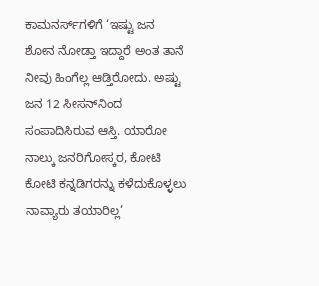ಕಾಮನರ್ಸ್‌ಗಳಿಗೆ ‘ಇಷ್ಟು ಜನ ಶೋನ ನೋಡ್ತಾ ಇದ್ದಾರೆ ಅಂತ ತಾನೆ ನೀವು ಹಿಂಗೆಲ್ಲ ಆಡ್ತಿರೋದು. ಅಷ್ಟು ಜನ 12 ಸೀಸನ್‌ನಿಂದ ಸಂಪಾದಿಸಿರುವ ಆಸ್ತಿ. ಯಾರೋ ನಾಲ್ಕು ಜನರಿಗೋಸ್ಕರ, ಕೋಟಿ ಕೋಟಿ ಕನ್ನಡಿಗರನ್ನು ಕಳೆದುಕೊಳ್ಳಲು ನಾವ್ಯಾರು ತಯಾರಿಲ್ಲ’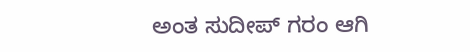ಅಂತ ಸುದೀಪ್‌ ಗರಂ ಆಗಿ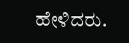ಹೇಳಿದರು.